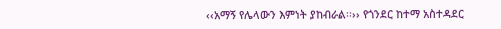‹‹አማኝ የሌላውን እምነት ያከብራል፡፡›› የጎንደር ከተማ አስተዳደር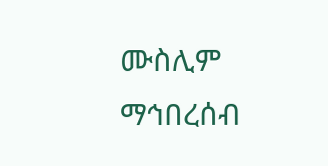ሙስሊም ማኅበረሰብ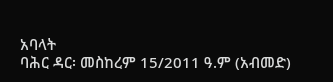አባላት
ባሕር ዳር፡ መስከረም 15/2011 ዓ.ም (አብመድ)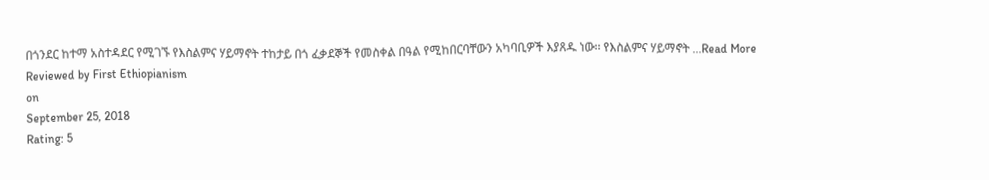በጎንደር ከተማ አስተዳደር የሚገኙ የእስልምና ሃይማኖት ተከታይ በጎ ፈቃደኞች የመስቀል በዓል የሚከበርባቸውን አካባቢዎች እያጸዱ ነው፡፡ የእስልምና ሃይማኖት ...Read More
Reviewed by First Ethiopianism
on
September 25, 2018
Rating: 5